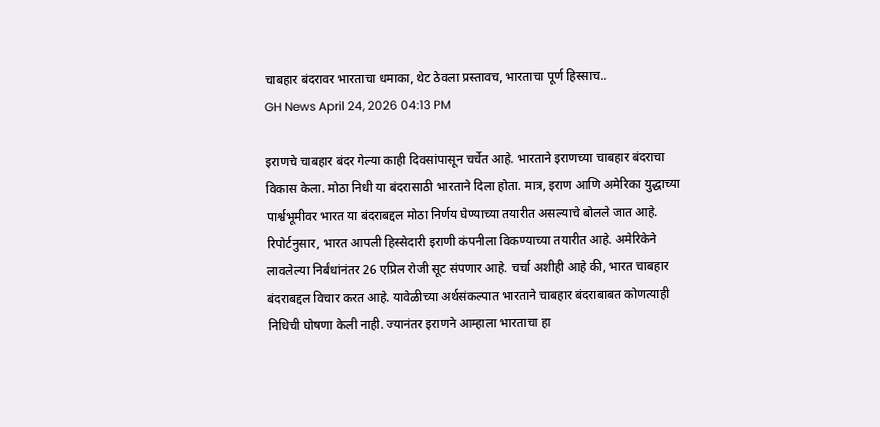चाबहार बंदरावर भारताचा धमाका, थेट ठेवला प्रस्तावच, भारताचा पूर्ण हिस्साच..
GH News April 24, 2026 04:13 PM

इराणचे चाबहार बंदर गेल्या काही दिवसांपासून चर्चेत आहे. भारताने इराणच्या चाबहार बंदराचा विकास केला. मोठा निधी या बंदरासाठी भारताने दिला होता. मात्र, इराण आणि अमेरिका युद्धाच्या पार्श्वभूमीवर भारत या बंदराबद्दल मोठा निर्णय घेण्याच्या तयारीत असल्याचे बोलले जात आहे. रिपोर्टनुसार, भारत आपली हिस्सेदारी इराणी कंपनीला विकण्याच्या तयारीत आहे. अमेरिकेने लावलेल्या निर्बंधांनंतर 26 एप्रिल रोजी सूट संपणार आहे. चर्चा अशीही आहे की, भारत चाबहार बंदराबद्दल विचार करत आहे. यावेळीच्या अर्थसंकल्पात भारताने चाबहार बंदराबाबत कोणत्याही निधिची घोषणा केली नाही. ज्यानंतर इराणने आम्हाला भारताचा हा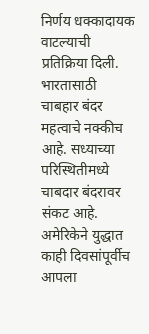निर्णय धक्कादायक वाटल्याची प्रतिक्रिया दिली. भारतासाठी चाबहार बंदर महत्वाचे नक्कीच आहे. सध्याच्या परिस्थितीमध्ये चाबदार बंदरावर संकट आहे. अमेरिकेने युद्धात काही दिवसांपूर्वीच आपला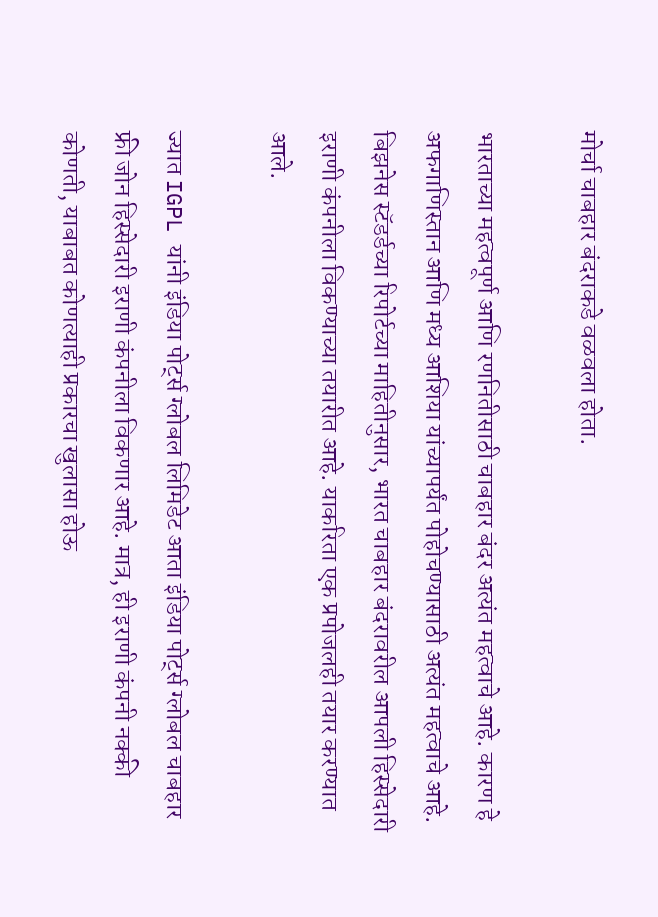मोर्चा चाबहार बंदराकडे वळवला होता.

भारताच्या महत्वपूर्ण आणि रणनितीसाठी चाबहार बंदर अत्यंत महत्वाचे आहे. कारण हे अफगाणिस्तान आणि मध्य आशिया यांच्यापर्यंत पोहोचण्यासाठी अत्यंत महत्वाचे आहे. बिझनेस स्टॅडर्डच्या रिपोर्टच्या माहितीनुसार, भारत चाबहार बंदरावरील आपली हिस्सेदारी इराणी कंपनीला विकण्याच्या तयारीत आहे. याकरिता एक प्रपोजलही तयार करण्यात आले.

ज्यात IGPL यांनी इंडिया पोर्ट्स ग्लोबल लिमिडेट आता इंडिया पोर्ट्स ग्लोबल चाबहार फ्री जोन हिस्सेदारी इराणी कंपनीला विकणार आहे. मात्र, ही इराणी कंपनी नक्की कोणती, याबाबत कोणत्याही प्रकारचा खुलासा होऊ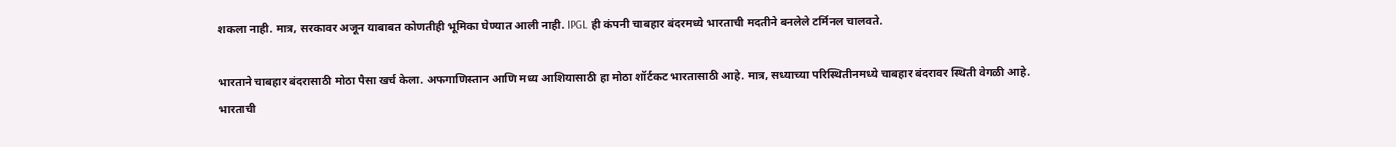शकला नाही. मात्र, सरकावर अजून याबाबत कोणतीही भूमिका घेण्यात आली नाही. IPGL ही कंपनी चाबहार बंदरमध्ये भारताची मदतीने बनलेले टर्मिनल चालवते.

भारताने चाबहार बंदरासाठी मोठा पैसा खर्च केला. अफगाणिस्तान आणि मध्य आशियासाठी हा मोठा शॉर्टकट भारतासाठी आहे. मात्र, सध्याच्या परिस्थितीनमध्ये चाबहार बंदरावर स्थिती वेगळी आहे. भारताची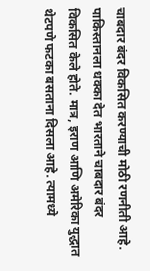चाबदार बंदर विकसित करण्याची मोठी रणनीती आहे. पाकिस्तानला धक्का देत भारताने चाबदार बंदर विकसित केले होते. मात्र, इराण आणि अमेरिका युद्धात थेटपणे फटका बसताना दिसला आहे. त्यामध्ये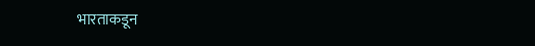भारताकडून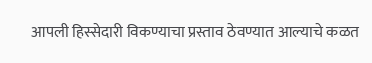आपली हिस्सेदारी विकण्याचा प्रस्ताव ठेवण्यात आल्याचे कळत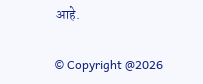आहे.

© Copyright @2026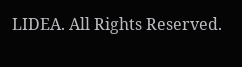LIDEA. All Rights Reserved.